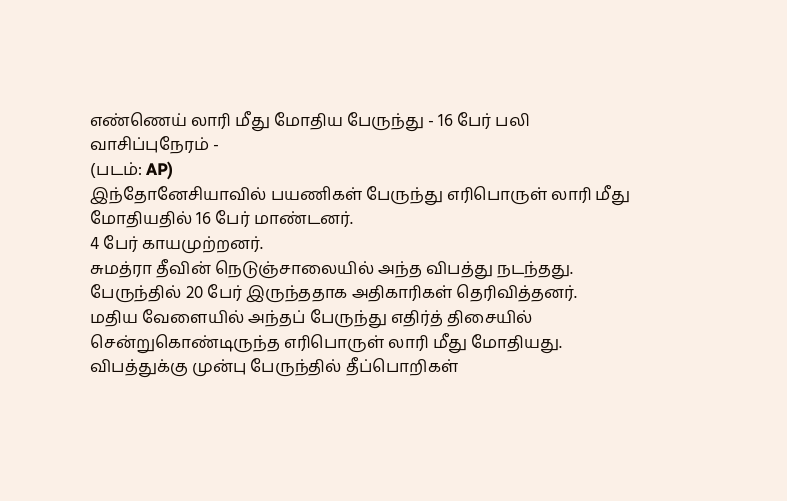எண்ணெய் லாரி மீது மோதிய பேருந்து - 16 பேர் பலி
வாசிப்புநேரம் -
(படம்: AP)
இந்தோனேசியாவில் பயணிகள் பேருந்து எரிபொருள் லாரி மீது மோதியதில் 16 பேர் மாண்டனர்.
4 பேர் காயமுற்றனர்.
சுமத்ரா தீவின் நெடுஞ்சாலையில் அந்த விபத்து நடந்தது.
பேருந்தில் 20 பேர் இருந்ததாக அதிகாரிகள் தெரிவித்தனர்.
மதிய வேளையில் அந்தப் பேருந்து எதிர்த் திசையில் சென்றுகொண்டிருந்த எரிபொருள் லாரி மீது மோதியது.
விபத்துக்கு முன்பு பேருந்தில் தீப்பொறிகள்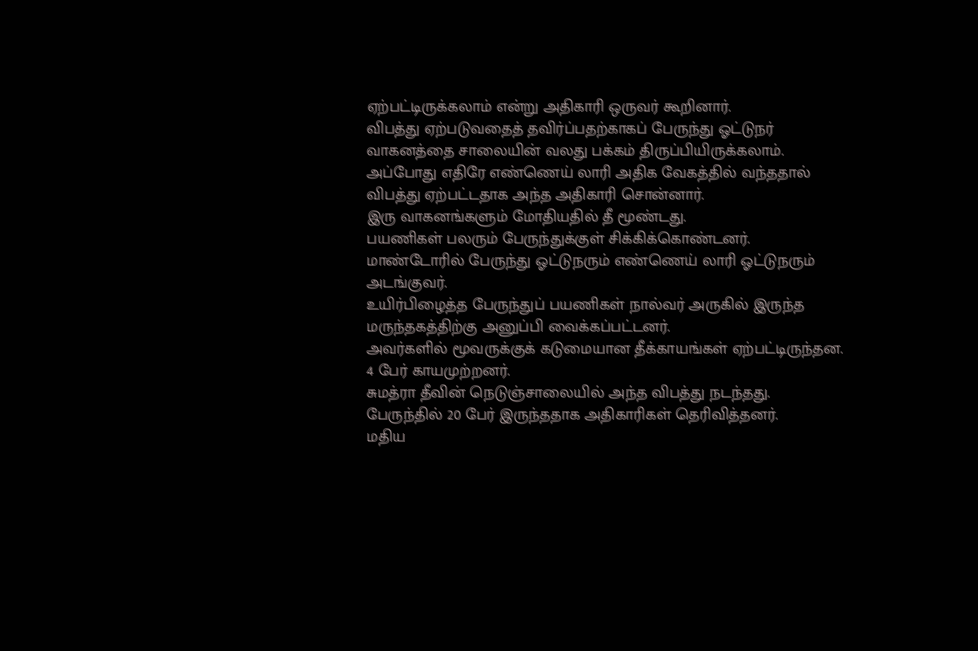ஏற்பட்டிருக்கலாம் என்று அதிகாரி ஒருவர் கூறினார்.
விபத்து ஏற்படுவதைத் தவிர்ப்பதற்காகப் பேருந்து ஓட்டுநர் வாகனத்தை சாலையின் வலது பக்கம் திருப்பியிருக்கலாம்.
அப்போது எதிரே எண்ணெய் லாரி அதிக வேகத்தில் வந்ததால் விபத்து ஏற்பட்டதாக அந்த அதிகாரி சொன்னார்.
இரு வாகனங்களும் மோதியதில் தீ மூண்டது.
பயணிகள் பலரும் பேருந்துக்குள் சிக்கிக்கொண்டனர்.
மாண்டோரில் பேருந்து ஓட்டுநரும் எண்ணெய் லாரி ஓட்டுநரும் அடங்குவர்.
உயிர்பிழைத்த பேருந்துப் பயணிகள் நால்வர் அருகில் இருந்த மருந்தகத்திற்கு அனுப்பி வைக்கப்பட்டனர்.
அவர்களில் மூவருக்குக் கடுமையான தீக்காயங்கள் ஏற்பட்டிருந்தன.
4 பேர் காயமுற்றனர்.
சுமத்ரா தீவின் நெடுஞ்சாலையில் அந்த விபத்து நடந்தது.
பேருந்தில் 20 பேர் இருந்ததாக அதிகாரிகள் தெரிவித்தனர்.
மதிய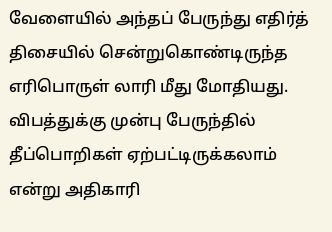வேளையில் அந்தப் பேருந்து எதிர்த் திசையில் சென்றுகொண்டிருந்த எரிபொருள் லாரி மீது மோதியது.
விபத்துக்கு முன்பு பேருந்தில் தீப்பொறிகள் ஏற்பட்டிருக்கலாம் என்று அதிகாரி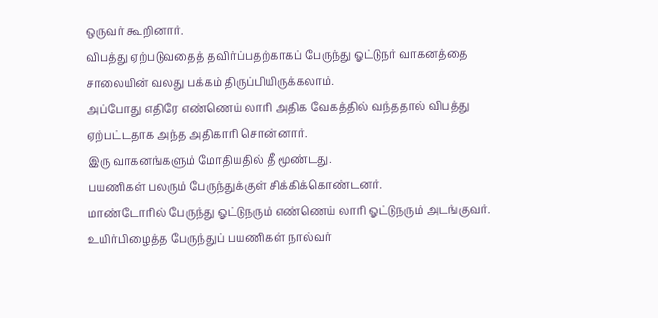ஒருவர் கூறினார்.
விபத்து ஏற்படுவதைத் தவிர்ப்பதற்காகப் பேருந்து ஓட்டுநர் வாகனத்தை சாலையின் வலது பக்கம் திருப்பியிருக்கலாம்.
அப்போது எதிரே எண்ணெய் லாரி அதிக வேகத்தில் வந்ததால் விபத்து ஏற்பட்டதாக அந்த அதிகாரி சொன்னார்.
இரு வாகனங்களும் மோதியதில் தீ மூண்டது.
பயணிகள் பலரும் பேருந்துக்குள் சிக்கிக்கொண்டனர்.
மாண்டோரில் பேருந்து ஓட்டுநரும் எண்ணெய் லாரி ஓட்டுநரும் அடங்குவர்.
உயிர்பிழைத்த பேருந்துப் பயணிகள் நால்வர்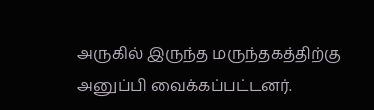அருகில் இருந்த மருந்தகத்திற்கு அனுப்பி வைக்கப்பட்டனர்.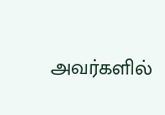அவர்களில்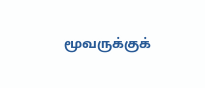மூவருக்குக்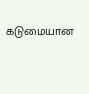கடுமையான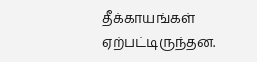தீக்காயங்கள் ஏற்பட்டிருந்தன.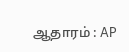ஆதாரம் : AP